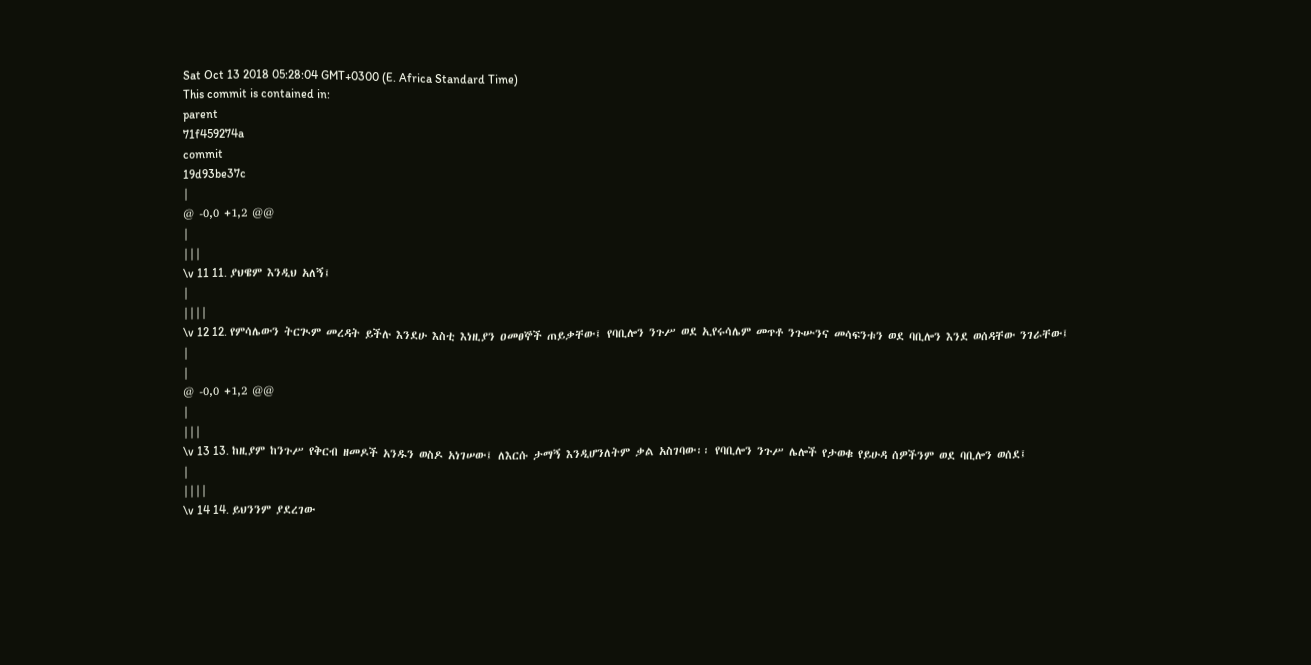Sat Oct 13 2018 05:28:04 GMT+0300 (E. Africa Standard Time)
This commit is contained in:
parent
71f459274a
commit
19d93be37c
|
@ -0,0 +1,2 @@
|
|||
\v 11 11. ያህዌም እንዲህ አለኝ፤
|
||||
\v 12 12. የምሳሌውን ትርጒም መረዳት ይችሉ እንደሁ እስቲ እነዚያን ዐመፀኞች ጠይቃቸው፤ የባቢሎን ንጉሥ ወደ ኢየሩሳሌም መጥቶ ንጉሡንና መሳፍንቱን ወደ ባቢሎን እንደ ወሰዳቸው ንገራቸው፤
|
|
@ -0,0 +1,2 @@
|
|||
\v 13 13. ከዚያም ከንጉሥ የቅርብ ዘመዶች አንዱን ወስዶ አነገሠው፤ ለእርሱ ታማኝ እንዲሆንለትም ቃል አስገባው፡፡ የባቢሎን ንጉሥ ሌሎች የታወቁ የይሁዳ ሰዎችንም ወደ ባቢሎን ወሰደ፤
|
||||
\v 14 14. ይህንንም ያደረገው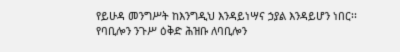የይሁዳ መንግሥት ከእንግዲህ እንዳይነሣና ኃያል እንዳይሆን ነበር፡፡ የባቢሎን ንጉሥ ዕቅድ ሕዝቡ ለባቢሎን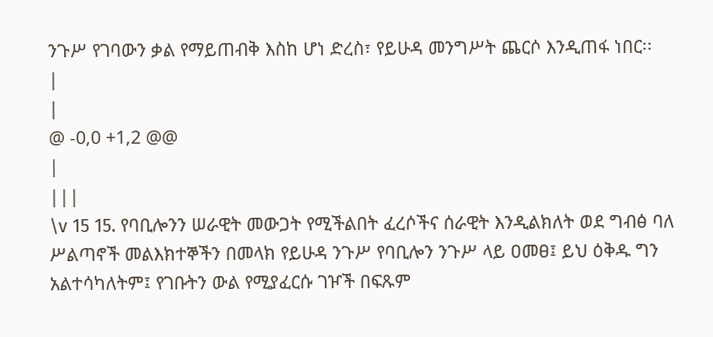ንጉሥ የገባውን ቃል የማይጠብቅ እስከ ሆነ ድረስ፣ የይሁዳ መንግሥት ጨርሶ እንዲጠፋ ነበር፡፡
|
|
@ -0,0 +1,2 @@
|
|||
\v 15 15. የባቢሎንን ሠራዊት መውጋት የሚችልበት ፈረሶችና ሰራዊት እንዲልክለት ወደ ግብፅ ባለ ሥልጣኖች መልእክተኞችን በመላክ የይሁዳ ንጉሥ የባቢሎን ንጉሥ ላይ ዐመፀ፤ ይህ ዕቅዱ ግን አልተሳካለትም፤ የገቡትን ውል የሚያፈርሱ ገዦች በፍጹም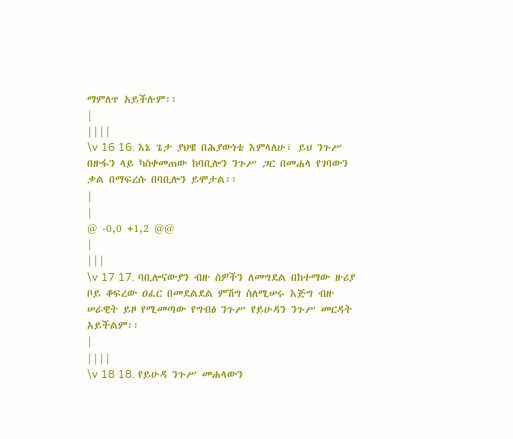ማምለጥ አይችሉም፡፡
|
||||
\v 16 16. እኔ ጌታ ያህዌ በሕያውነቴ እምላለሁ፣ ይህ ንጉሥ በዙፋን ላይ ካስቀመጠው ከባቢሎን ንጉሥ ጋር በመሐላ የገባውን ቃል በማፍረሱ በባቢሎን ይሞታል፡፡
|
|
@ -0,0 +1,2 @@
|
|||
\v 17 17. ባቢሎናውያን ብዙ ሰዎችን ለመግደል በከተማው ዙሪያ ቦይ ቆፍረው ዐፈር በመደልደል ምሽግ ስለሚሠሩ እጅግ ብዙ ሠራዊት ይዞ የሚመጣው የግብፅ ንጉሥ የይሁዳን ንጉሥ መርዳት አይችልም፡፡
|
||||
\v 18 18. የይሁዳ ንጉሥ መሐላውን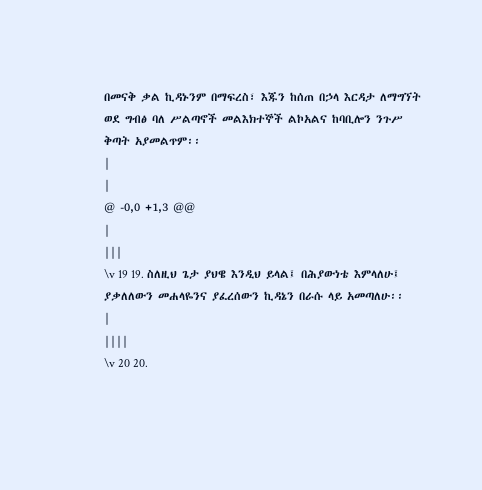በመናቅ ቃል ኪዳኑንም በማፍረስ፣ እጁን ከሰጠ በኃላ እርዳታ ለማግኘት ወደ ግብፅ ባለ ሥልጣኖች መልእክተኞች ልኮአልና ከባቢሎን ንጉሥ ቅጣት አያመልጥም፡፡
|
|
@ -0,0 +1,3 @@
|
|||
\v 19 19. ስለዚህ ጌታ ያህዌ እንዲህ ይላል፤ በሕያውነቴ እምላለሁ፤ ያቃለለውን መሐላዬንና ያፈረሰውን ኪዳኔን በራሱ ላይ አመጣለሁ፡፡
|
||||
\v 20 20.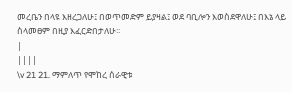መረቤን በላዩ እዘረጋለሁ፤ በወጥመድም ይያዛል፤ ወደ ባቢሎን እወስደዋለሁ፤ በእኔ ላይ ስላመፀም በዚያ እፈርድበታለሁ፡፡
|
||||
\v 21 21. ማምለጥ የሞከረ ሰራዊቱ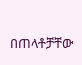በጠላቶቻቸው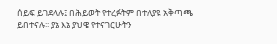ሰይፍ ይገደላሉ፤ በሕይወት የተረፉትም በተለያዩ አቅጣጫ ይበተናሉ፡፡ ያኔ እኔ ያህዌ የተናገርሁትን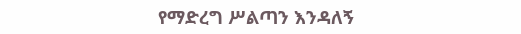የማድረግ ሥልጣን እንዳለኝ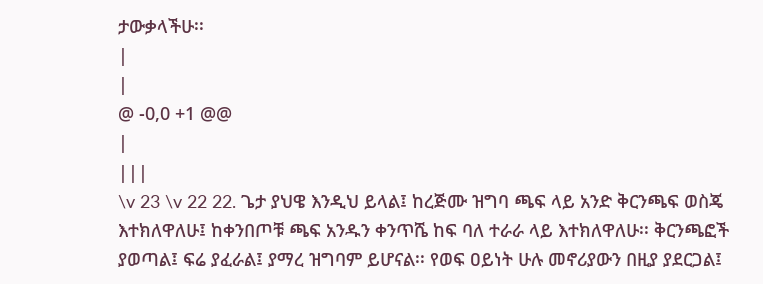ታውቃላችሁ፡፡
|
|
@ -0,0 +1 @@
|
|||
\v 23 \v 22 22. ጌታ ያህዌ እንዲህ ይላል፤ ከረጅሙ ዝግባ ጫፍ ላይ አንድ ቅርንጫፍ ወስጄ እተክለዋለሁ፤ ከቀንበጦቹ ጫፍ አንዱን ቀንጥሼ ከፍ ባለ ተራራ ላይ እተክለዋለሁ፡፡ ቅርንጫፎች ያወጣል፤ ፍሬ ያፈራል፤ ያማረ ዝግባም ይሆናል፡፡ የወፍ ዐይነት ሁሉ መኖሪያውን በዚያ ያደርጋል፤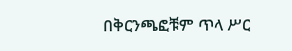በቅርንጫፎቹም ጥላ ሥር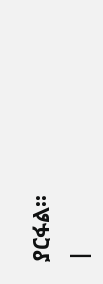ያርፋል፡፡
|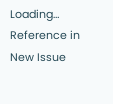Loading…
Reference in New Issue